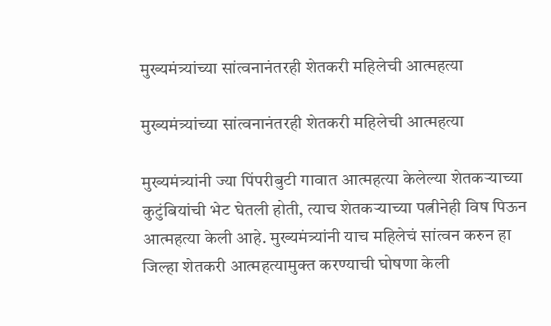मुख्यमंत्र्यांच्या सांत्वनानंतरही शेतकरी महिलेची आत्महत्या

मुख्यमंत्र्यांच्या सांत्वनानंतरही शेतकरी महिलेची आत्महत्या

मुख्यमंत्र्यांनी ज्या पिंपरीबुटी गावात आत्महत्या केलेल्या शेतकऱ्याच्या कुटुंबियांची भेट घेतली होती, त्याच शेतकऱ्याच्या पत्नीनेही विष पिऊन आत्महत्या केली आहे. मुख्यमंत्र्यांनी याच महिलेचं सांत्वन करुन हा जिल्हा शेतकरी आत्महत्यामुक्त करण्याची घोषणा केली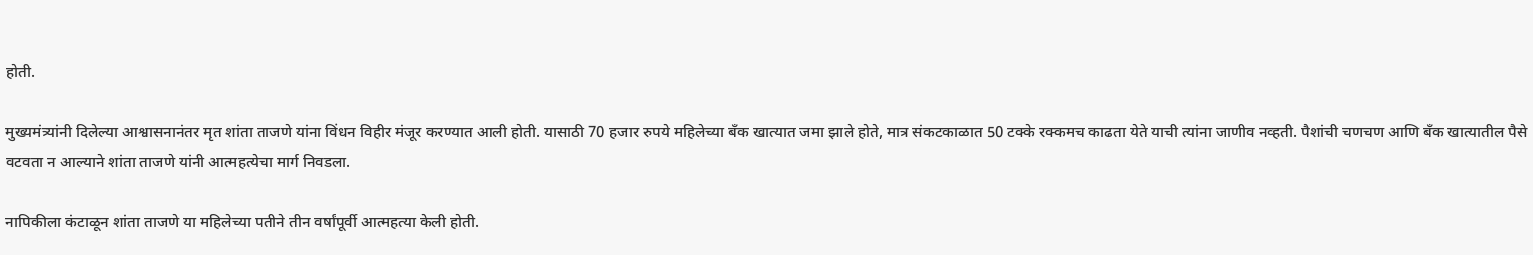होती.

मुख्यमंत्र्यांनी दिलेल्या आश्वासनानंतर मृत शांता ताजणे यांना विंधन विहीर मंजूर करण्यात आली होती. यासाठी 70 हजार रुपये महिलेच्या बँक खात्यात जमा झाले होते, मात्र संकटकाळात 50 टक्के रक्कमच काढता येते याची त्यांना जाणीव नव्हती. पैशांची चणचण आणि बँक खात्यातील पैसे वटवता न आल्याने शांता ताजणे यांनी आत्महत्येचा मार्ग निवडला.

नापिकीला कंटाळून शांता ताजणे या महिलेच्या पतीने तीन वर्षांपूर्वी आत्महत्या केली होती.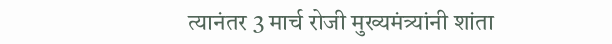त्यानंतर 3 मार्च रोजी मुख्यमंत्र्यांनी शांता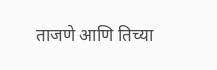ताजणे आणि तिच्या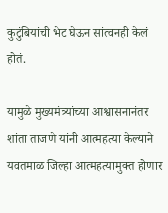कुटुंबियांची भेट घेऊन सांत्वनही केलं होतं.

यामुळे मुख्यमंत्र्यांच्या आश्वासनानंतर शांता ताजणे यांनी आत्महत्या केल्याने यवतमाळ जिल्हा आत्महत्यामुक्त होणार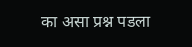का असा प्रश्न पडला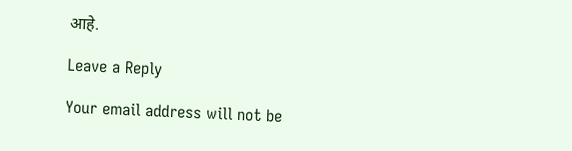आहे.

Leave a Reply

Your email address will not be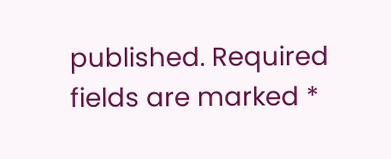published. Required fields are marked *